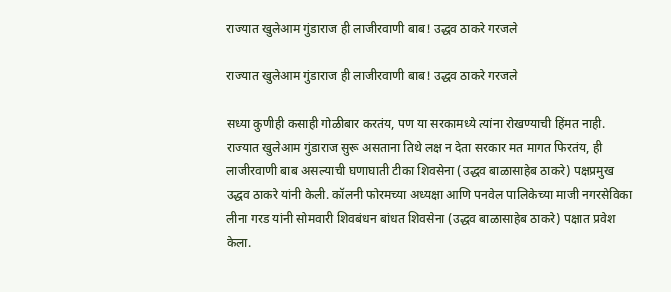राज्यात खुलेआम गुंडाराज ही लाजीरवाणी बाब! उद्धव ठाकरे गरजले

राज्यात खुलेआम गुंडाराज ही लाजीरवाणी बाब! उद्धव ठाकरे गरजले

सध्या कुणीही कसाही गोळीबार करतंय, पण या सरकामध्ये त्यांना रोखण्याची हिंमत नाही. राज्यात खुलेआम गुंडाराज सुरू असताना तिथे लक्ष न देता सरकार मत मागत फिरतंय, ही लाजीरवाणी बाब असल्याची घणाघाती टीका शिवसेना (उद्धव बाळासाहेब ठाकरे) पक्षप्रमुख उद्धव ठाकरे यांनी केली. कॉलनी फोरमच्या अध्यक्षा आणि पनवेल पालिकेच्या माजी नगरसेविका लीना गरड यांनी सोमवारी शिवबंधन बांधत शिवसेना (उद्धव बाळासाहेब ठाकरे) पक्षात प्रवेश केला.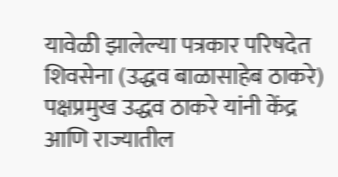यावेळी झालेल्या पत्रकार परिषदेत शिवसेना (उद्धव बाळासाहेब ठाकरे) पक्षप्रमुख उद्धव ठाकरे यांनी केंद्र आणि राज्यातील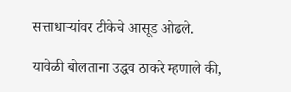सत्ताधाऱ्यांवर टीकेचे आसूड ओढले.

यावेळी बोलताना उद्धव ठाकरे म्हणाले की,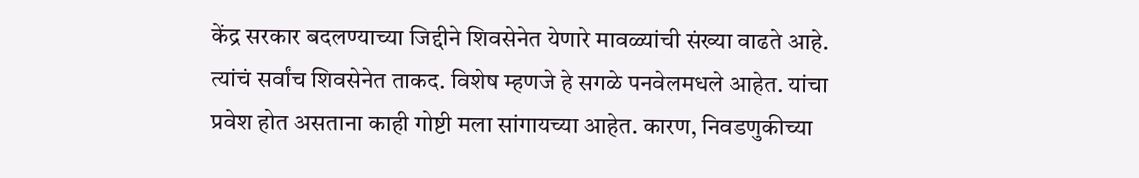केंद्र सरकार बदलण्याच्या जिद्दीने शिवसेनेत येणारे मावळ्यांची संख्या वाढते आहे. त्यांचं सर्वांच शिवसेनेत ताकद. विशेष म्हणजे हे सगळे पनवेलमधले आहेत. यांचा प्रवेश होत असताना काही गोष्टी मला सांगायच्या आहेत. कारण, निवडणुकीच्या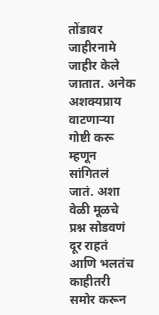तोंडावर जाहीरनामे जाहीर केले जातात. अनेक अशक्यप्राय वाटणाऱ्या गोष्टी करू म्हणून सांगितलं जातं. अशा वेळी मूळचे प्रश्न सोडवणं दूर राहतं आणि भलतंच काहीतरी समोर करून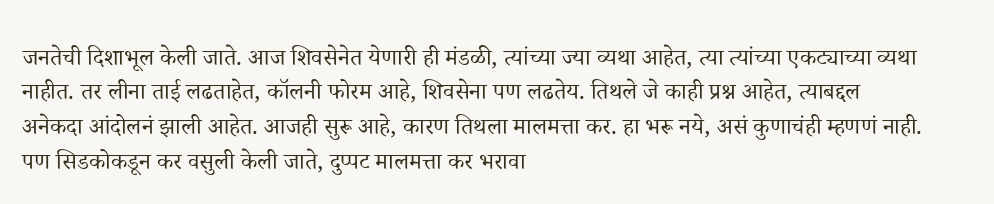जनतेची दिशाभूल केली जाते. आज शिवसेनेत येणारी ही मंडळी, त्यांच्या ज्या व्यथा आहेत, त्या त्यांच्या एकट्याच्या व्यथा नाहीत. तर लीना ताई लढताहेत, कॉलनी फोरम आहे, शिवसेना पण लढतेय. तिथले जे काही प्रश्न आहेत, त्याबद्दल अनेकदा आंदोलनं झाली आहेत. आजही सुरू आहे, कारण तिथला मालमत्ता कर. हा भरू नये, असं कुणाचंही म्हणणं नाही. पण सिडकोकडून कर वसुली केली जाते, दुप्पट मालमत्ता कर भरावा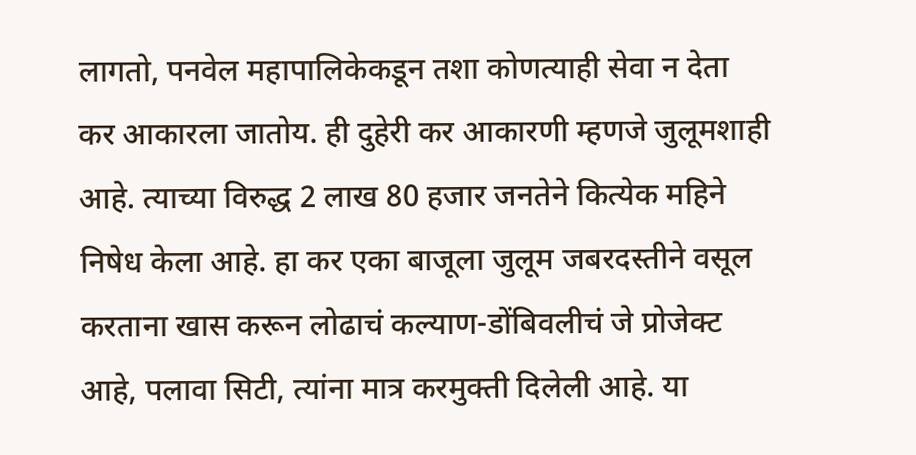लागतो, पनवेल महापालिकेकडून तशा कोणत्याही सेवा न देता कर आकारला जातोय. ही दुहेरी कर आकारणी म्हणजे जुलूमशाही आहे. त्याच्या विरुद्ध 2 लाख 80 हजार जनतेने कित्येक महिने निषेध केला आहे. हा कर एका बाजूला जुलूम जबरदस्तीने वसूल करताना खास करून लोढाचं कल्याण-डोंबिवलीचं जे प्रोजेक्ट आहे, पलावा सिटी, त्यांना मात्र करमुक्ती दिलेली आहे. या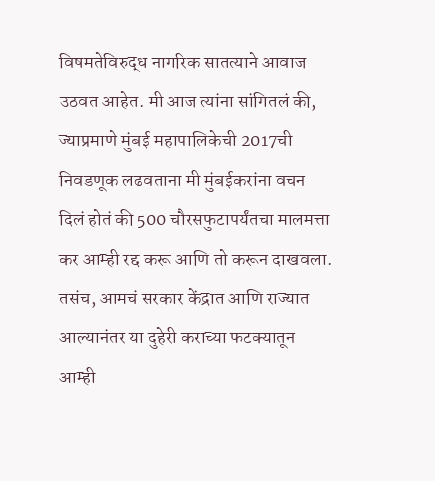विषमतेविरुद्ध नागरिक सातत्याने आवाज उठवत आहेत. मी आज त्यांना सांगितलं की, ज्याप्रमाणे मुंबई महापालिकेची 2017ची निवडणूक लढवताना मी मुंबईकरांना वचन दिलं होतं की 500 चौरसफुटापर्यंतचा मालमत्ता कर आम्ही रद्द करू आणि तो करून दाखवला. तसंच, आमचं सरकार केंद्रात आणि राज्यात आल्यानंतर या दुहेरी कराच्या फटक्यातून आम्ही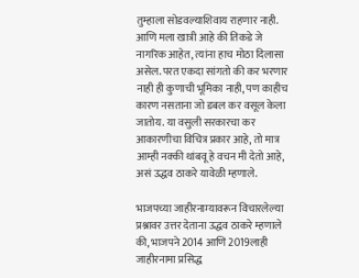तुम्हाला सोडवल्याशिवाय राहणार नाही. आणि मला खात्री आहे की तिकडे जे नागरिक आहेत, त्यांना हाच मोठा दिलासा असेल. परत एकदा सांगतो की कर भरणार नाही ही कुणाची भूमिका नाही, पण काहीच कारण नसताना जो डबल कर वसूल केला जातोय. या वसुली सरकारचा कर आकारणीचा विचित्र प्रकार आहे, तो मात्र आम्ही नक्की थांबवू हे वचन मी देतो आहे, असं उद्धव ठाकरे यावेळी म्हणाले.

भाजपच्या जाहीरनाम्यावरून विचारलेल्या प्रश्नावर उत्तर देताना उद्धव ठाकरे म्हणाले की, भाजपने 2014 आणि 2019लाही जाहीरनामा प्रसिद्ध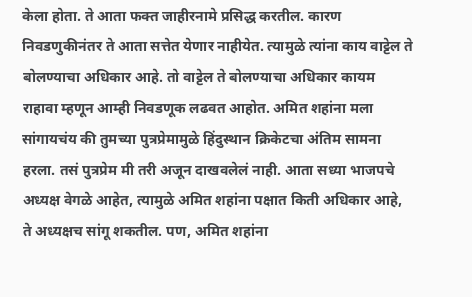केला होता. ते आता फक्त जाहीरनामे प्रसिद्ध करतील. कारण निवडणुकीनंतर ते आता सत्तेत येणार नाहीयेत. त्यामुळे त्यांना काय वाट्टेल ते बोलण्याचा अधिकार आहे. तो वाट्टेल ते बोलण्याचा अधिकार कायम राहावा म्हणून आम्ही निवडणूक लढवत आहोत. अमित शहांना मला सांगायचंय की तुमच्या पुत्रप्रेमामुळे हिंदुस्थान क्रिकेटचा अंतिम सामना हरला. तसं पुत्रप्रेम मी तरी अजून दाखवलेलं नाही. आता सध्या भाजपचे अध्यक्ष वेगळे आहेत, त्यामुळे अमित शहांना पक्षात किती अधिकार आहे, ते अध्यक्षच सांगू शकतील. पण, अमित शहांना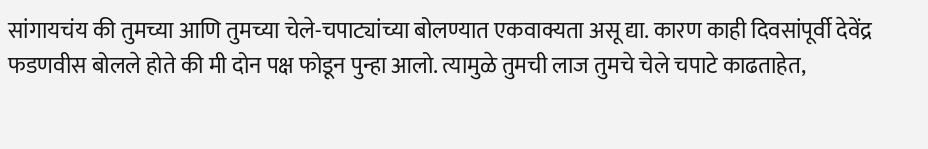सांगायचंय की तुमच्या आणि तुमच्या चेले-चपाट्यांच्या बोलण्यात एकवाक्यता असू द्या. कारण काही दिवसांपूर्वी देवेंद्र फडणवीस बोलले होते की मी दोन पक्ष फोडून पुन्हा आलो. त्यामुळे तुमची लाज तुमचे चेले चपाटे काढताहेत,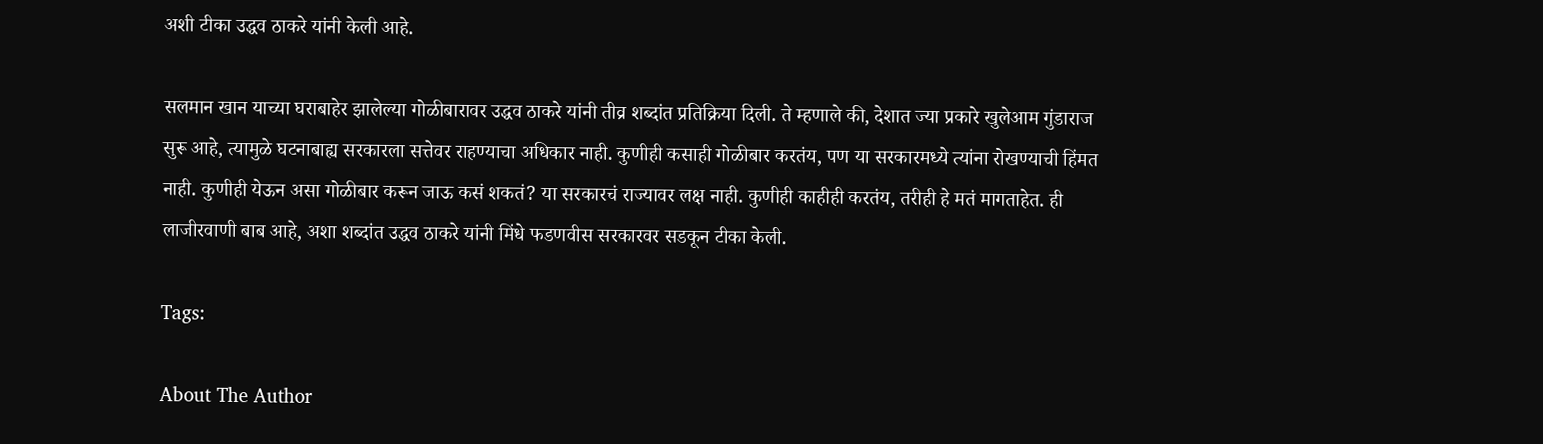अशी टीका उद्धव ठाकरे यांनी केली आहे.

सलमान खान याच्या घराबाहेर झालेल्या गोळीबारावर उद्धव ठाकरे यांनी तीव्र शब्दांत प्रतिक्रिया दिली. ते म्हणाले की, देशात ज्या प्रकारे खुलेआम गुंडाराज सुरू आहे, त्यामुळे घटनाबाह्य सरकारला सत्तेवर राहण्याचा अधिकार नाही. कुणीही कसाही गोळीबार करतंय, पण या सरकारमध्ये त्यांना रोखण्याची हिंमत नाही. कुणीही येऊन असा गोळीबार करून जाऊ कसं शकतं? या सरकारचं राज्यावर लक्ष नाही. कुणीही काहीही करतंय, तरीही हे मतं मागताहेत. ही लाजीरवाणी बाब आहे, अशा शब्दांत उद्धव ठाकरे यांनी मिंधे फडणवीस सरकारवर सडकून टीका केली.

Tags:

About The Author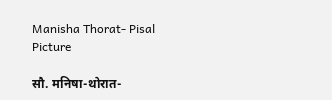Manisha Thorat- Pisal Picture

सौ. मनिषा-थोरात-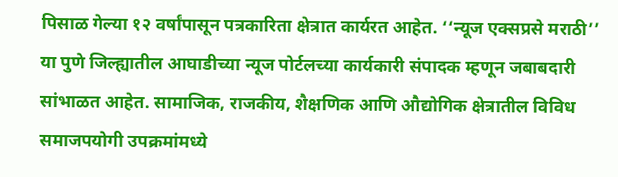पिसाळ गेल्या १२ वर्षांपासून पत्रकारिता क्षेत्रात कार्यरत आहेत. ‘‘न्यूज एक्सप्रसे मराठी’’ या पुणे जिल्ह्यातील आघाडीच्या न्यूज पोर्टलच्या कार्यकारी संपादक म्हणून जबाबदारी सांभाळत आहेत. सामाजिक, राजकीय, शैक्षणिक आणि औद्योगिक क्षेत्रातील विविध समाजपयोगी उपक्रमांमध्ये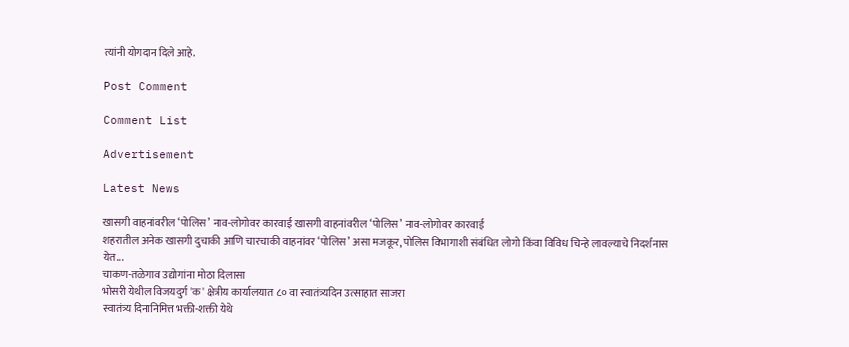त्यांनी योगदान दिले आहे.

Post Comment

Comment List

Advertisement

Latest News

खासगी वाहनांवरील ‘पोलिस’ नाव-लोगोवर कारवाई खासगी वाहनांवरील ‘पोलिस’ नाव-लोगोवर कारवाई
शहरातील अनेक खासगी दुचाकी आणि चारचाकी वाहनांवर ‘पोलिस’ असा मजकूर, पोलिस विभागाशी संबंधित लोगो किंवा विविध चिन्हे लावल्याचे निदर्शनास येत...
चाकण-तळेगाव उद्योगांना मोठा दिलासा
भोसरी येथील विजयदुर्ग 'क' क्षेत्रीय कार्यालयात ८० वा स्वातंत्र्यदिन उत्साहात साजरा
स्वातंत्र्य दिनानिमित्त भक्ती-शक्ती येथे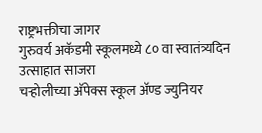राष्ट्रभक्तीचा जागर
गुरुवर्य अकॅडमी स्कूलमध्ये ८० वा स्वातंत्र्यदिन उत्साहात साजरा
चऱ्होलीच्या अ‍ॅपेक्स स्कूल अ‍ॅण्ड ज्युनियर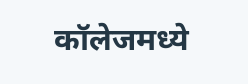कॉलेजमध्ये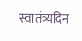स्वातंत्र्यदिन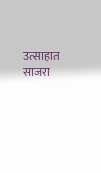उत्साहात साजरा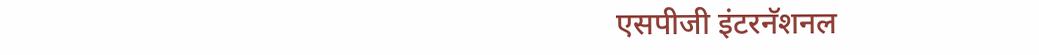एसपीजी इंटरनॅशनल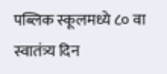पब्लिक स्कूलमध्ये ८० वा स्वातंत्र्य दिन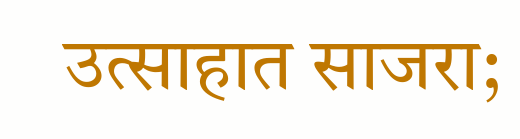उत्साहात साजरा;